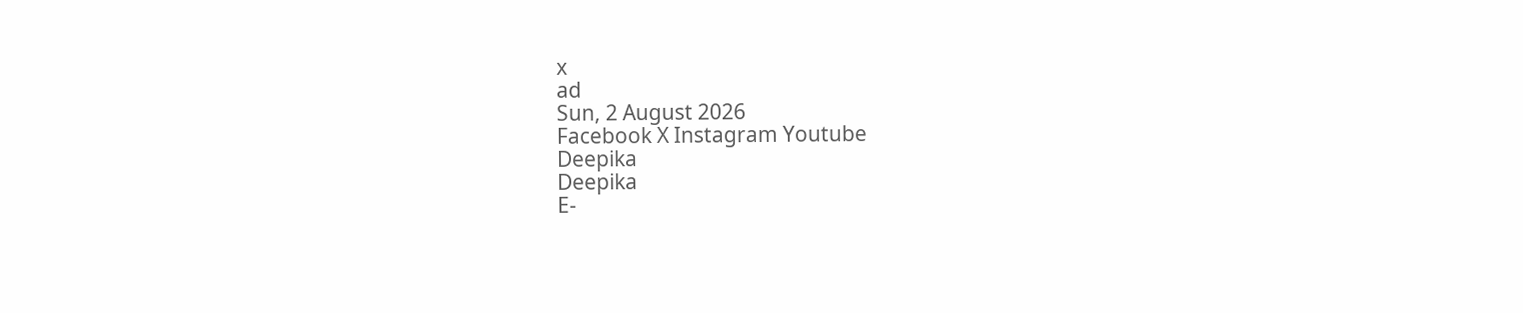x
ad
Sun, 2 August 2026
Facebook X Instagram Youtube
Deepika
Deepika
E-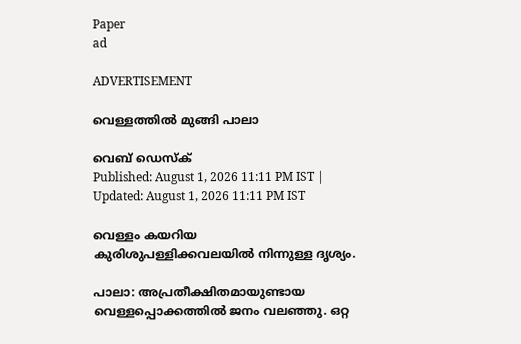Paper
ad

ADVERTISEMENT

വെള്ളത്തിൽ മുങ്ങി പാലാ

വെബ് ഡെസ്ക്
Published: August 1, 2026 11:11 PM IST | Updated: August 1, 2026 11:11 PM IST

വെള്ളം കയറിയ കുരിശുപള്ളിക്കവലയില്‍ നിന്നുള്ള ദൃശ്യം.

പാലാ: അപ്രതീക്ഷിതമായുണ്ടായ വെള്ളപ്പൊക്കത്തിൽ ജനം വലഞ്ഞു. ഒറ്റ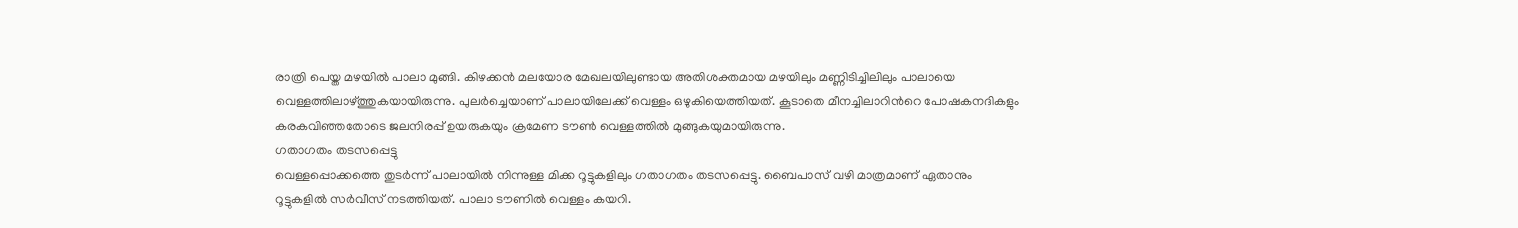രാത്രി പെയ്ത മഴയിൽ പാലാ മുങ്ങി. കിഴക്കൻ മലയോര മേഖലയിലുണ്ടായ അതിശക്തമായ മഴയിലും മണ്ണിടിച്ചിലിലും പാലായെ വെള്ളത്തിലാഴ്ത്തുകയായിരുന്നു. പുലർച്ചെയാണ് പാലായിലേക്ക് വെള്ളം ഒഴുകിയെത്തിയത്. കൂടാതെ മീനച്ചിലാറിന്‍റെ പോഷകനദികളും കരകവിഞ്ഞതോടെ ജലനിരപ്പ് ഉയരുകയും ക്രമേണ ടൗൺ വെള്ളത്തിൽ മുങ്ങുകയുമായിരുന്നു.
ഗതാഗതം തടസപ്പെട്ടു
വെള്ളപ്പൊക്കത്തെ തുടര്‍ന്ന് പാലായില്‍ നിന്നുള്ള മിക്ക റൂട്ടുകളിലും ഗതാഗതം തടസപ്പെട്ടു. ബൈപാസ് വഴി മാത്രമാണ് ഏതാനും റൂട്ടുകളില്‍ സര്‍വീസ് നടത്തിയത്. പാലാ ടൗണില്‍ വെള്ളം കയറി.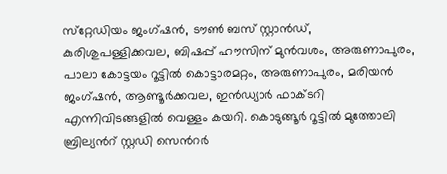സ്‌റ്റേഡിയം ജംഗ്ഷന്‍, ടൗണ്‍ ബസ് സ്റ്റാന്‍ഡ്, കുരിശുപള്ളിക്കവല, ബിഷപ്പ് ഹൗസിന് മുന്‍വശം, അരുണാപുരം, പാലാ കോട്ടയം റൂട്ടില്‍ കൊട്ടാരമറ്റം, അരുണാപുരം, മരിയന്‍ ജംഗ്ഷന്‍, ആണ്ടൂര്‍ക്കവല, ഇന്‍ഡ്യാര്‍ ഫാക്ടറി എന്നിവിടങ്ങളില്‍ വെള്ളം കയറി. കൊടുങ്ങൂര്‍ റൂട്ടില്‍ മുത്തോലി ബ്രില്യന്‍റ് സ്റ്റഡി സെന്‍റര്‍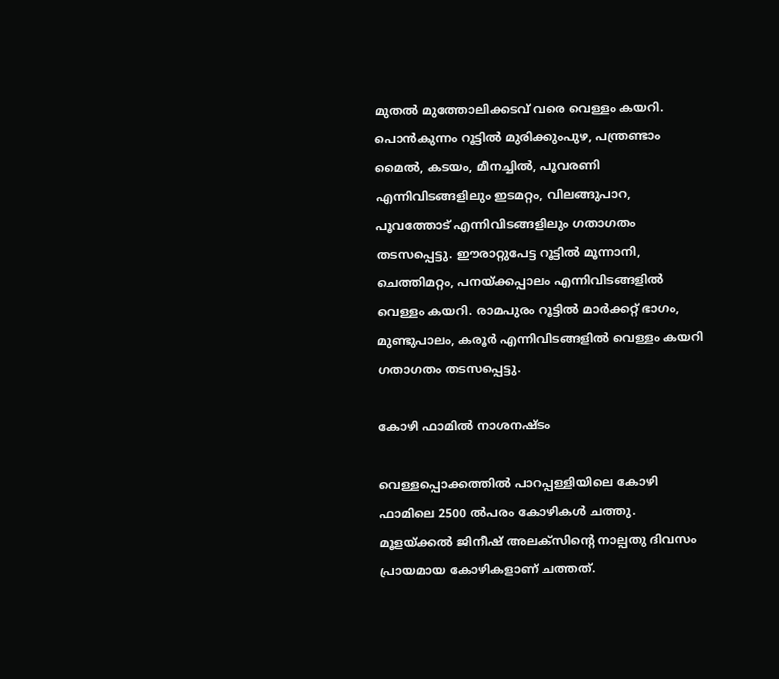മുതല്‍ മുത്തോലിക്കടവ് വരെ വെള്ളം കയറി. പൊന്‍കുന്നം റൂട്ടില്‍ മുരിക്കുംപുഴ, പന്ത്രണ്ടാം മൈല്‍, കടയം, മീനച്ചില്‍, പൂവരണി എന്നിവിടങ്ങളിലും ഇടമറ്റം, വിലങ്ങുപാറ, പൂവത്തോട് എന്നിവിടങ്ങളിലും ഗതാഗതം തടസപ്പെട്ടു. ഈരാറ്റുപേട്ട റൂട്ടില്‍ മൂന്നാനി, ചെത്തിമറ്റം, പനയ്ക്കപ്പാലം എന്നിവിടങ്ങളില്‍ വെള്ളം കയറി. രാമപുരം റൂട്ടില്‍ മാര്‍ക്കറ്റ് ഭാഗം, മുണ്ടുപാലം, കരൂര്‍ എന്നിവിടങ്ങളില്‍ വെള്ളം കയറി ഗതാഗതം തടസപ്പെട്ടു.

കോഴി ഫാമില്‍ നാശനഷ്ടം

വെള്ളപ്പൊക്കത്തില്‍ പാറപ്പള്ളിയിലെ കോഴി ഫാമിലെ 2500 ൽപരം കോഴികൾ ചത്തു. മൂളയ്ക്കല്‍ ജിനീഷ് അലക്‌സിന്‍റെ നാല്പതു ദിവസം പ്രായമായ കോഴികളാണ് ചത്തത്.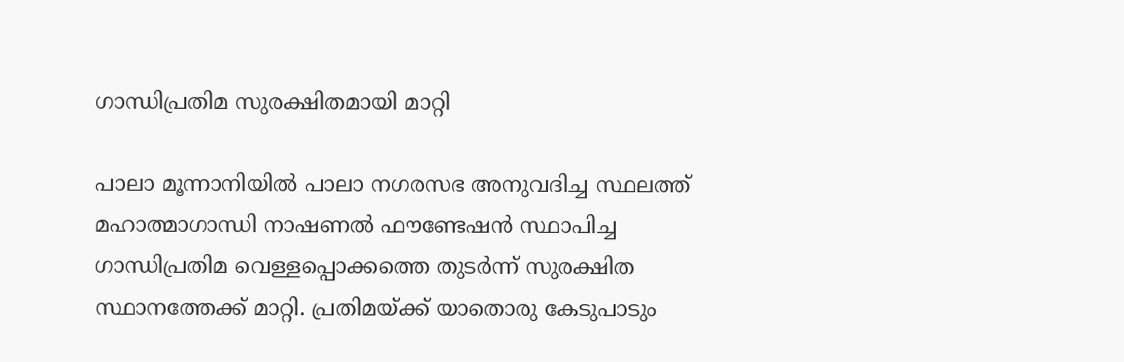ഗാന്ധിപ്രതിമ സുരക്ഷിതമായി മാറ്റി

പാലാ മൂന്നാനിയില്‍ പാലാ നഗരസഭ അനുവദിച്ച സ്ഥലത്ത് മഹാത്മാഗാന്ധി നാഷണല്‍ ഫൗണ്ടേഷന്‍ സ്ഥാപിച്ച ഗാന്ധിപ്രതിമ വെള്ളപ്പൊക്കത്തെ തുടർന്ന് സുരക്ഷിത സ്ഥാനത്തേക്ക് മാറ്റി. പ്രതിമയ്ക്ക് യാതൊരു കേടുപാടും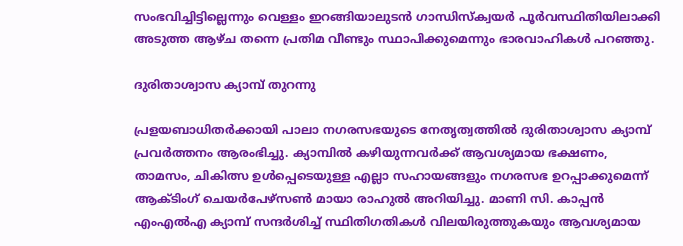സംഭവിച്ചിട്ടില്ലെന്നും വെള്ളം ഇറങ്ങിയാലുടന്‍ ഗാന്ധിസ്‌ക്വയര്‍ പൂര്‍വസ്ഥിതിയിലാക്കി അടുത്ത ആഴ്ച തന്നെ പ്രതിമ വീണ്ടും സ്ഥാപിക്കുമെന്നും ഭാരവാഹികൾ പറഞ്ഞു.

ദുരിതാശ്വാസ ക്യാമ്പ് തുറന്നു

പ്രളയബാധിതര്‍ക്കായി പാലാ നഗരസഭയുടെ നേതൃത്വത്തില്‍ ദുരിതാശ്വാസ ക്യാമ്പ് പ്രവര്‍ത്തനം ആരംഭിച്ചു. ക്യാമ്പില്‍ കഴിയുന്നവര്‍ക്ക് ആവശ്യമായ ഭക്ഷണം, താമസം, ചികിത്സ ഉള്‍പ്പെടെയുള്ള എല്ലാ സഹായങ്ങളും നഗരസഭ ഉറപ്പാക്കുമെന്ന് ആക്ടിംഗ് ചെയര്‍പേഴ്‌സണ്‍ മായാ രാഹുല്‍ അറിയിച്ചു. മാണി സി. കാപ്പന്‍ എംഎല്‍എ ക്യാമ്പ് സന്ദര്‍ശിച്ച് സ്ഥിതിഗതികള്‍ വിലയിരുത്തുകയും ആവശ്യമായ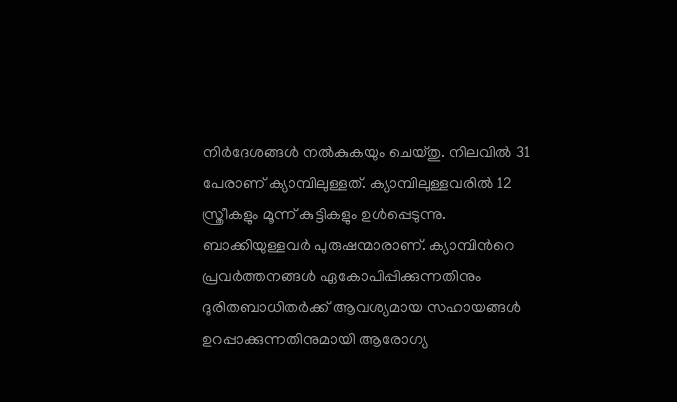നിര്‍ദേശങ്ങള്‍ നല്‍കുകയും ചെയ്തു. നിലവില്‍ 31 പേരാണ് ക്യാമ്പിലുള്ളത്. ക്യാമ്പിലുള്ളവരില്‍ 12 സ്ത്രീകളും മൂന്ന് കുട്ടികളും ഉള്‍പ്പെടുന്നു. ബാക്കിയുള്ളവര്‍ പുരുഷന്മാരാണ്. ക്യാമ്പിന്‍റെ പ്രവര്‍ത്തനങ്ങള്‍ ഏകോപിപ്പിക്കുന്നതിനും ദുരിതബാധിതര്‍ക്ക് ആവശ്യമായ സഹായങ്ങള്‍ ഉറപ്പാക്കുന്നതിനുമായി ആരോഗ്യ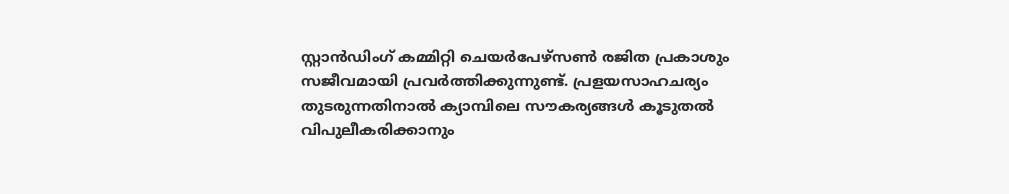സ്റ്റാന്‍ഡിംഗ് കമ്മിറ്റി ചെയര്‍പേഴ്‌സണ്‍ രജിത പ്രകാശും സജീവമായി പ്രവര്‍ത്തിക്കുന്നുണ്ട്. പ്രളയസാഹചര്യം തുടരുന്നതിനാല്‍ ക്യാമ്പിലെ സൗകര്യങ്ങള്‍ കൂടുതല്‍ വിപുലീകരിക്കാനും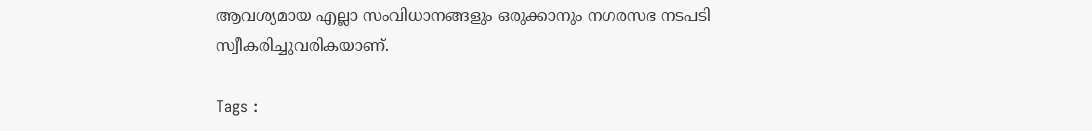ആവശ്യമായ എല്ലാ സംവിധാനങ്ങളും ഒരുക്കാനും നഗരസഭ നടപടി സ്വീകരിച്ചുവരികയാണ്.

Tags :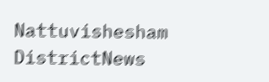Nattuvishesham DistrictNews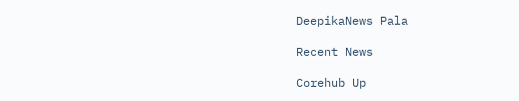DeepikaNews Pala

Recent News

Corehub Up